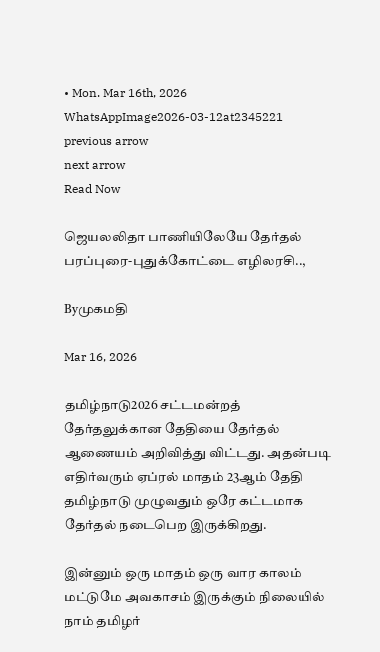• Mon. Mar 16th, 2026
WhatsAppImage2026-03-12at2345221
previous arrow
next arrow
Read Now

ஜெயலலிதா பாணியிலேயே தேர்தல் பரப்புரை-புதுக்கோட்டை எழிலரசி..,

Byமுகமதி

Mar 16, 2026

தமிழ்நாடு2026 சட்டமன்றத் தேர்தலுக்கான தேதியை தேர்தல் ஆணையம் அறிவித்து விட்டது. அதன்படி எதிர்வரும் ஏப்ரல் மாதம் 23ஆம் தேதி தமிழ்நாடு முழுவதும் ஒரே கட்டமாக தேர்தல் நடைபெற இருக்கிறது.

இன்னும் ஒரு மாதம் ஒரு வார காலம் மட்டுமே அவகாசம் இருக்கும் நிலையில் நாம் தமிழர்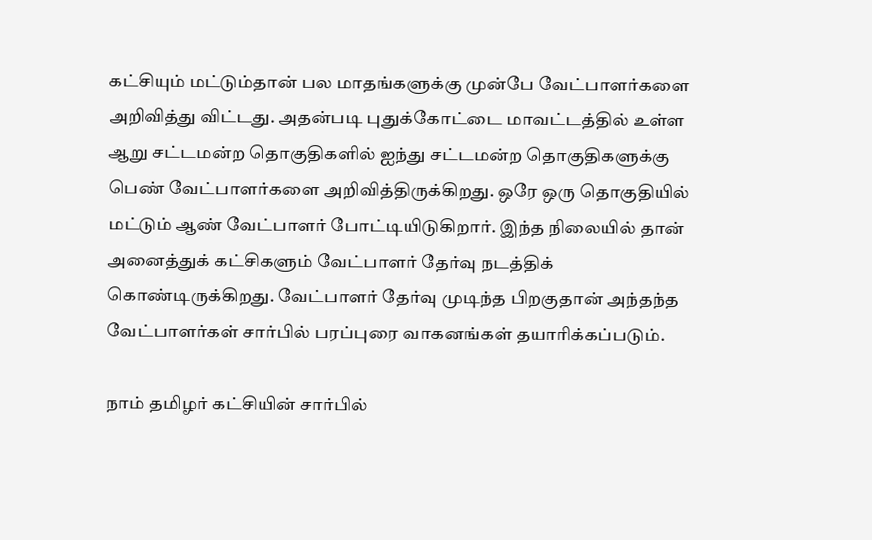கட்சியும் மட்டும்தான் பல மாதங்களுக்கு முன்பே வேட்பாளர்களை அறிவித்து விட்டது. அதன்படி புதுக்கோட்டை மாவட்டத்தில் உள்ள ஆறு சட்டமன்ற தொகுதிகளில் ஐந்து சட்டமன்ற தொகுதிகளுக்கு பெண் வேட்பாளர்களை அறிவித்திருக்கிறது. ஒரே ஒரு தொகுதியில் மட்டும் ஆண் வேட்பாளர் போட்டியிடுகிறார். இந்த நிலையில் தான் அனைத்துக் கட்சிகளும் வேட்பாளர் தேர்வு நடத்திக் கொண்டிருக்கிறது. வேட்பாளர் தேர்வு முடிந்த பிறகுதான் அந்தந்த வேட்பாளர்கள் சார்பில் பரப்புரை வாகனங்கள் தயாரிக்கப்படும்.

நாம் தமிழர் கட்சியின் சார்பில்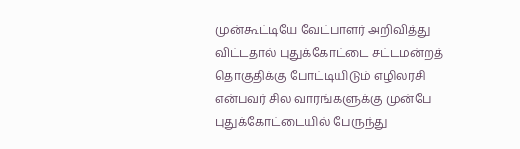முன்கூட்டியே வேட்பாளர் அறிவித்து விட்டதால் புதுக்கோட்டை சட்டமன்றத் தொகுதிக்கு போட்டியிடும் எழிலரசி என்பவர் சில வாரங்களுக்கு முன்பே புதுக்கோட்டையில் பேருந்து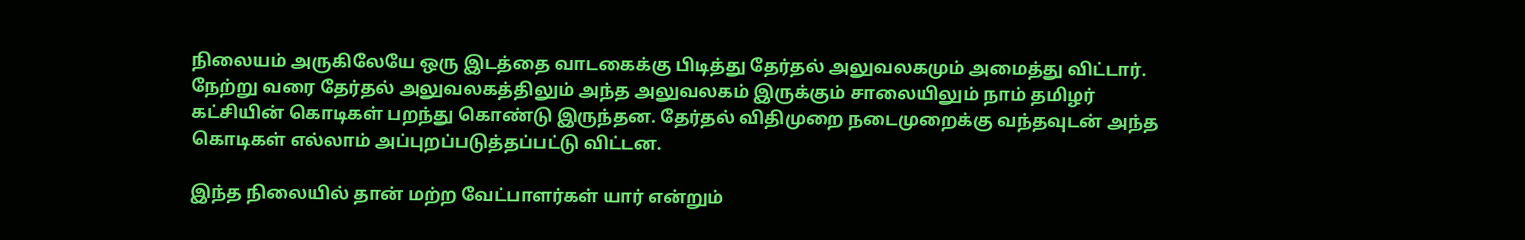நிலையம் அருகிலேயே ஒரு இடத்தை வாடகைக்கு பிடித்து தேர்தல் அலுவலகமும் அமைத்து விட்டார். நேற்று வரை தேர்தல் அலுவலகத்திலும் அந்த அலுவலகம் இருக்கும் சாலையிலும் நாம் தமிழர் கட்சியின் கொடிகள் பறந்து கொண்டு இருந்தன. தேர்தல் விதிமுறை நடைமுறைக்கு வந்தவுடன் அந்த கொடிகள் எல்லாம் அப்புறப்படுத்தப்பட்டு விட்டன.

இந்த நிலையில் தான் மற்ற வேட்பாளர்கள் யார் என்றும்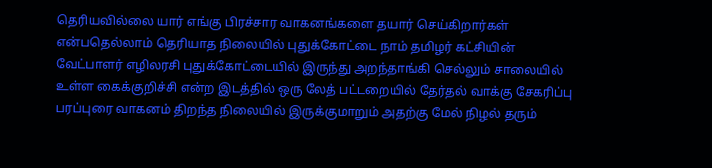தெரியவில்லை யார் எங்கு பிரச்சார வாகனங்களை தயார் செய்கிறார்கள் என்பதெல்லாம் தெரியாத நிலையில் புதுக்கோட்டை நாம் தமிழர் கட்சியின் வேட்பாளர் எழிலரசி புதுக்கோட்டையில் இருந்து அறந்தாங்கி செல்லும் சாலையில் உள்ள கைக்குறிச்சி என்ற இடத்தில் ஒரு லேத் பட்டறையில் தேர்தல் வாக்கு சேகரிப்பு பரப்புரை வாகனம் திறந்த நிலையில் இருக்குமாறும் அதற்கு மேல் நிழல் தரும்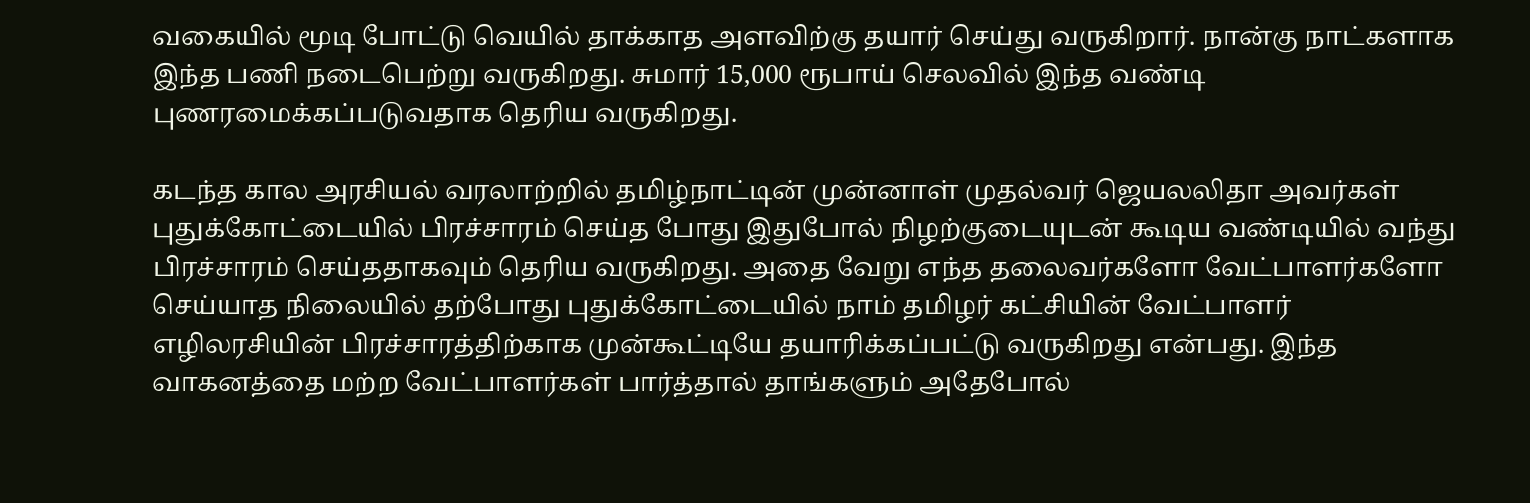வகையில் மூடி போட்டு வெயில் தாக்காத அளவிற்கு தயார் செய்து வருகிறார். நான்கு நாட்களாக இந்த பணி நடைபெற்று வருகிறது. சுமார் 15,000 ரூபாய் செலவில் இந்த வண்டி புணரமைக்கப்படுவதாக தெரிய வருகிறது.

கடந்த கால அரசியல் வரலாற்றில் தமிழ்நாட்டின் முன்னாள் முதல்வர் ஜெயலலிதா அவர்கள் புதுக்கோட்டையில் பிரச்சாரம் செய்த போது இதுபோல் நிழற்குடையுடன் கூடிய வண்டியில் வந்து பிரச்சாரம் செய்ததாகவும் தெரிய வருகிறது. அதை வேறு எந்த தலைவர்களோ வேட்பாளர்களோ செய்யாத நிலையில் தற்போது புதுக்கோட்டையில் நாம் தமிழர் கட்சியின் வேட்பாளர் எழிலரசியின் பிரச்சாரத்திற்காக முன்கூட்டியே தயாரிக்கப்பட்டு வருகிறது என்பது. இந்த வாகனத்தை மற்ற வேட்பாளர்கள் பார்த்தால் தாங்களும் அதேபோல்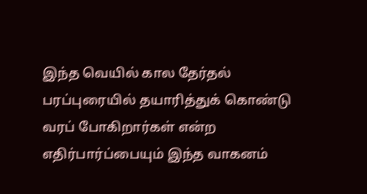இந்த வெயில் கால தேர்தல் பரப்புரையில் தயாரித்துக் கொண்டு வரப் போகிறார்கள் என்ற எதிர்பார்ப்பையும் இந்த வாகனம்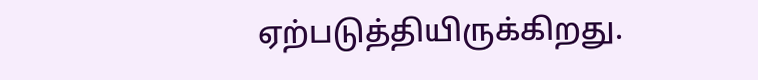ஏற்படுத்தியிருக்கிறது.